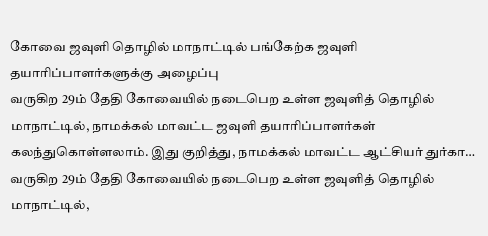கோவை ஜவுளி தொழில் மாநாட்டில் பங்கேற்க ஜவுளி தயாரிப்பாளர்களுக்கு அழைப்பு
வருகிற 29ம் தேதி கோவையில் நடைபெற உள்ள ஜவுளித் தொழில் மாநாட்டில், நாமக்கல் மாவட்ட ஜவுளி தயாரிப்பாளர்கள் கலந்துகொள்ளலாம். இது குறித்து, நாமக்கல் மாவட்ட ஆட்சியர் துர்கா…
வருகிற 29ம் தேதி கோவையில் நடைபெற உள்ள ஜவுளித் தொழில் மாநாட்டில்,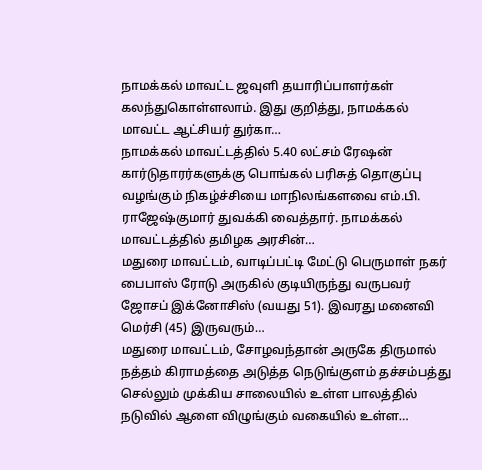நாமக்கல் மாவட்ட ஜவுளி தயாரிப்பாளர்கள் கலந்துகொள்ளலாம். இது குறித்து, நாமக்கல் மாவட்ட ஆட்சியர் துர்கா…
நாமக்கல் மாவட்டத்தில் 5.40 லட்சம் ரேஷன் கார்டுதாரர்களுக்கு பொங்கல் பரிசுத் தொகுப்பு வழங்கும் நிகழ்ச்சியை மாநிலங்களவை எம்.பி. ராஜேஷ்குமார் துவக்கி வைத்தார். நாமக்கல் மாவட்டத்தில் தமிழக அரசின்…
மதுரை மாவட்டம், வாடிப்பட்டி மேட்டு பெருமாள் நகர் பைபாஸ் ரோடு அருகில் குடியிருந்து வருபவர் ஜோசப் இக்னோசிஸ் (வயது 51). இவரது மனைவி மெர்சி (45) இருவரும்…
மதுரை மாவட்டம், சோழவந்தான் அருகே திருமால் நத்தம் கிராமத்தை அடுத்த நெடுங்குளம் தச்சம்பத்து செல்லும் முக்கிய சாலையில் உள்ள பாலத்தில் நடுவில் ஆளை விழுங்கும் வகையில் உள்ள…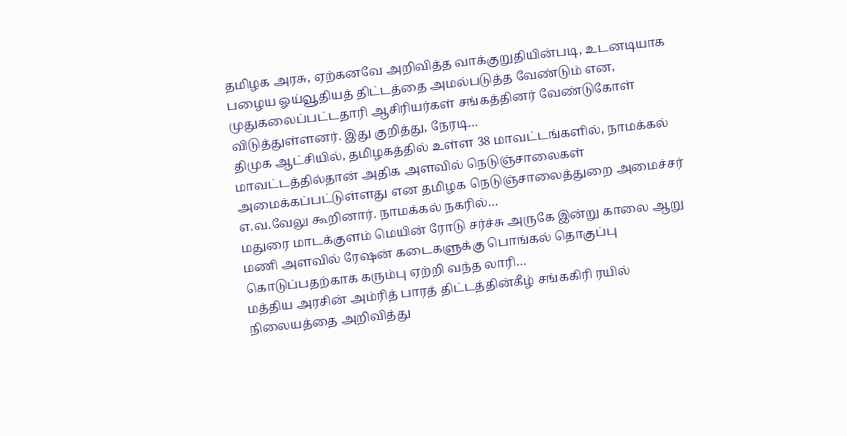தமிழக அரசு, ஏற்கனவே அறிவித்த வாக்குறுதியின்படி, உடனடியாக பழைய ஓய்வூதியத் திட்டத்தை அமல்படுத்த வேண்டும் என, முதுகலைப்பட்டதாரி ஆசிரியர்கள் சங்கத்தினர் வேண்டுகோள் விடுத்துள்ளனர். இது குறித்து, நேரடி…
திமுக ஆட்சியில், தமிழகத்தில் உள்ள 38 மாவட்டங்களில், நாமக்கல் மாவட்டத்தில்தான் அதிக அளவில் நெடுஞ்சாலைகள் அமைக்கப்பட்டுள்ளது என தமிழக நெடுஞ்சாலைத்துறை அமைச்சர் எ.வ.வேலு கூறினார். நாமக்கல் நகரில்…
மதுரை மாடக்குளம் மெயின் ரோடு சர்ச்சு அருகே இன்று காலை ஆறு மணி அளவில் ரேஷன் கடைகளுக்கு பொங்கல் தொகுப்பு கொடுப்பதற்காக கரும்பு ஏற்றி வந்த லாரி…
மத்திய அரசின் அம்ரித் பாரத் திட்டத்தின்கீழ் சங்ககிரி ரயில் நிலையத்தை அறிவித்து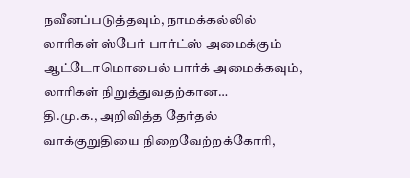நவீனப்படுத்தவும், நாமக்கல்லில் லாரிகள் ஸ்பேர் பார்ட்ஸ் அமைக்கும் ஆட்டோமொபைல் பார்க் அமைக்கவும், லாரிகள் நிறுத்துவதற்கான…
தி.மு.க., அறிவித்த தேர்தல் வாக்குறுதியை நிறைவேற்றக்கோரி,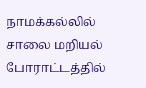நாமக்கல்லில் சாலை மறியல் போராட்டத்தில்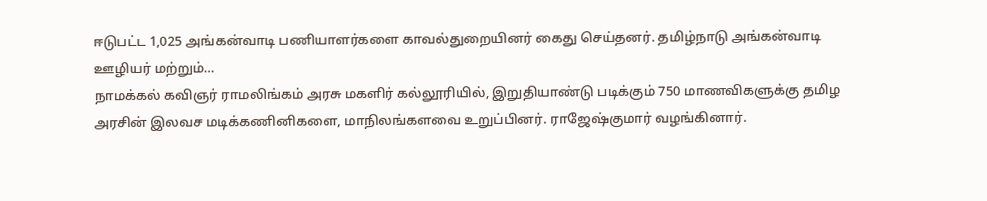ஈடுபட்ட 1,025 அங்கன்வாடி பணியாளர்களை காவல்துறையினர் கைது செய்தனர். தமிழ்நாடு அங்கன்வாடி ஊழியர் மற்றும்…
நாமக்கல் கவிஞர் ராமலிங்கம் அரசு மகளிர் கல்லூரியில், இறுதியாண்டு படிக்கும் 750 மாணவிகளுக்கு தமிழ அரசின் இலவச மடிக்கணினிகளை, மாநிலங்களவை உறுப்பினர். ராஜேஷ்குமார் வழங்கினார்.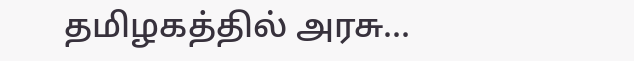தமிழகத்தில் அரசு…